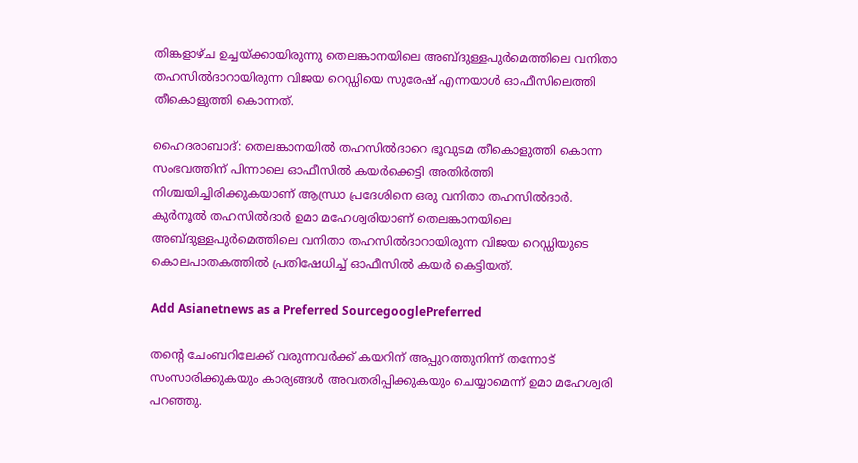തിങ്കളാഴ്ച ഉച്ചയ്ക്കായിരുന്നു തെല‍ങ്കാനയിലെ അബ്ദുള്ളപുർമെത്തിലെ വനിതാ തഹസിൽദാറായിരുന്ന വിജയ റെഡ്ഡിയെ സുരേഷ് എന്നയാൾ ഓഫീസിലെത്തി തീകൊളുത്തി കൊന്നത്.

ഹൈദരാബാദ്: തെലങ്കാനയിൽ തഹസിൽദാറെ ഭൂവുടമ തീകൊളുത്തി കൊന്ന സംഭവത്തിന് പിന്നാലെ ഓഫീസിൽ കയർക്കെട്ടി അതിർത്തി നിശ്ചയിച്ചിരിക്കുകയാണ് ആന്ധ്രാ പ്രദേശിനെ ഒരു വനിതാ തഹസിൽദാർ. കുർനൂൽ തഹസിൽദാർ ഉമാ മഹേശ്വരിയാണ് തെല‍ങ്കാനയിലെ അബ്ദുള്ളപുർമെത്തിലെ വനിതാ തഹസിൽദാറായിരുന്ന വിജയ റെഡ്ഡിയുടെ കൊലപാതകത്തിൽ പ്രതിഷേധിച്ച് ഓഫീസിൽ കയർ കെട്ടിയത്.

Add Asianetnews as a Preferred SourcegooglePreferred

തന്റെ ചേംബറിലേക്ക് വരുന്നവർക്ക് കയറിന് അപ്പുറത്തുനിന്ന് തന്നോട് സംസാരിക്കുകയും കാര്യങ്ങൾ അവതരിപ്പിക്കുകയും ചെയ്യാമെന്ന് ഉമാ മഹേശ്വരി പറഞ്ഞു.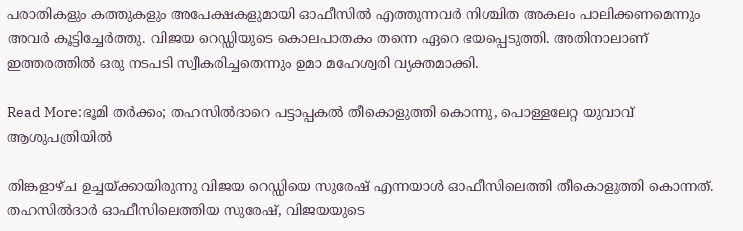പരാതികളും കത്തുകളും അപേക്ഷകളുമായി ഓഫീസിൽ എത്തുന്നവർ നിശ്ചിത അകലം പാലിക്കണമെന്നും അവർ കൂട്ടിച്ചേർത്തു. വിജയ റെഡ്ഡിയുടെ കൊലപാതകം തന്നെ ഏറെ ഭയപ്പെടുത്തി. അതിനാലാണ് ഇത്തരത്തിൽ ഒരു നടപടി സ്വീകരിച്ചതെന്നും ഉമാ മഹേശ്വരി വ്യക്തമാക്കി.

Read More:ഭൂമി തർക്കം; തഹസിൽദാറെ പട്ടാപ്പകൽ തീകൊളുത്തി കൊന്നു, പൊള്ളലേറ്റ യുവാവ് ആശുപത്രിയിൽ

തിങ്കളാഴ്ച ഉച്ചയ്ക്കായിരുന്നു വിജയ റെഡ്ഡിയെ സുരേഷ് എന്നയാൾ ഓഫീസിലെത്തി തീകൊളുത്തി കൊന്നത്. തഹസിൽദാർ ഓഫീസിലെത്തിയ സുരേഷ്, വിജയയുടെ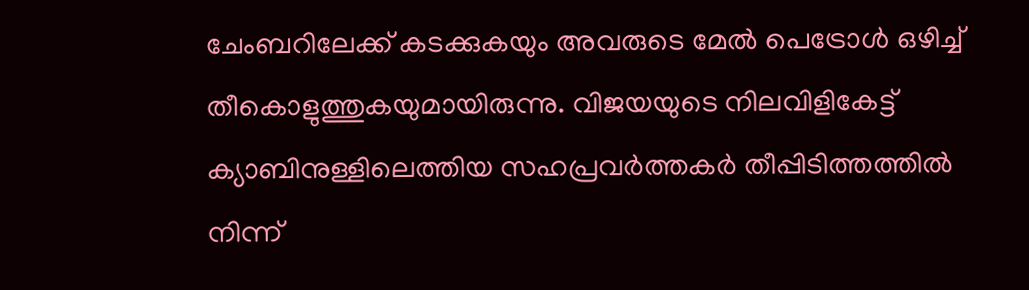ചേംബറിലേക്ക് കടക്കുകയും അവരുടെ മേൽ പെട്രോൾ ഒഴിച്ച് തീകൊളുത്തുകയുമായിരുന്നു. വിജയയുടെ നിലവിളികേട്ട് ക്യാബിനുള്ളിലെത്തിയ സഹപ്രവർത്തകർ തീപ്പിടിത്തത്തിൽ നിന്ന്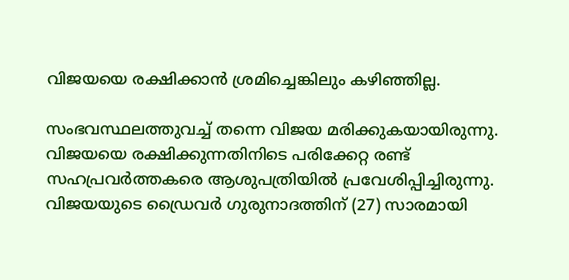വിജയയെ രക്ഷിക്കാൻ ശ്രമിച്ചെങ്കിലും കഴിഞ്ഞില്ല.

സംഭവസ്ഥലത്തുവച്ച് തന്നെ വിജയ മരിക്കുകയായിരുന്നു. വിജയയെ രക്ഷിക്കുന്നതിനിടെ പരിക്കേറ്റ രണ്ട് സഹപ്രവർത്തകരെ ആശുപത്രിയിൽ പ്രവേശിപ്പിച്ചിരുന്നു. വിജയയുടെ ഡ്രൈവർ ഗുരുനാദത്തിന് (27) സാരമായി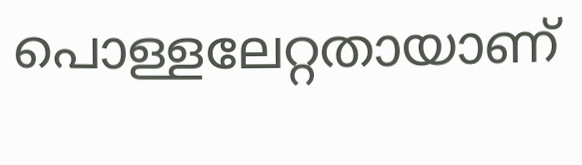പൊള്ളലേറ്റതായാണ്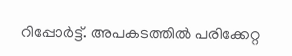റിപ്പോർട്ട്. അപകടത്തിൽ പരിക്കേറ്റ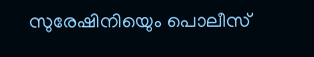സുരേഷിനിയെും പൊലീസ്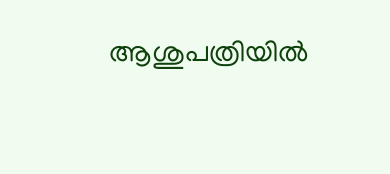ആശുപത്രിയിൽ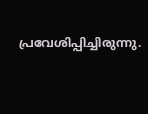പ്രവേശിപ്പിച്ചിരുന്നു.